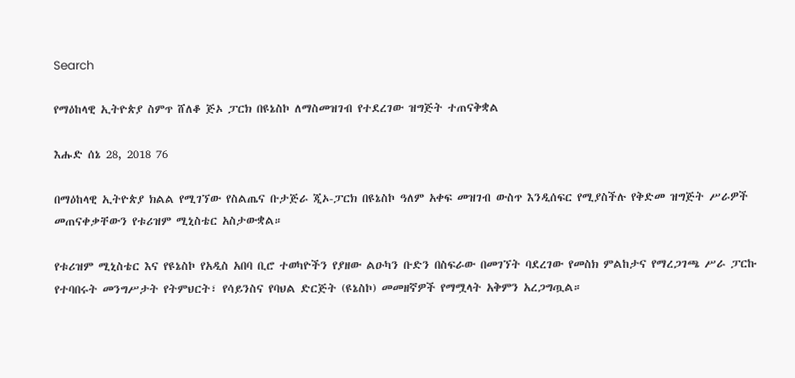Search

የማዕከላዊ ኢትዮጵያ ስምጥ ሸለቆ ጅኦ ፓርክ በዩኔስኮ ለማስመዝገብ የተደረገው ዝግጅት ተጠናቅቋል

እሑድ ሰኔ 28, 2018 76

በማዕከላዊ ኢትዮጵያ ክልል የሚገኘው የስልጤና ቡታጅራ ጂኦ-ፓርክ በዩኔስኮ ዓለም አቀፍ መዝገብ ውስጥ እንዲሰፍር የሚያስችሉ የቅድመ ዝግጅት ሥራዎች መጠናቀቃቸውን የቱሪዝም ሚኒስቴር አስታውቋል።

የቱሪዝም ሚኒስቴር እና የዩኔስኮ የአዲስ አበባ ቢሮ ተወካዮችን የያዘው ልዑካን ቡድን በስፍራው በመገኘት ባደረገው የመስክ ምልከታና የማረጋገጫ ሥራ ፓርኩ የተባበሩት መንግሥታት የትምህርት፣ የሳይንስና የባህል ድርጅት (ዩኔስኮ) መመዘኛዎች የማሟላት አቅምን አረጋግጧል።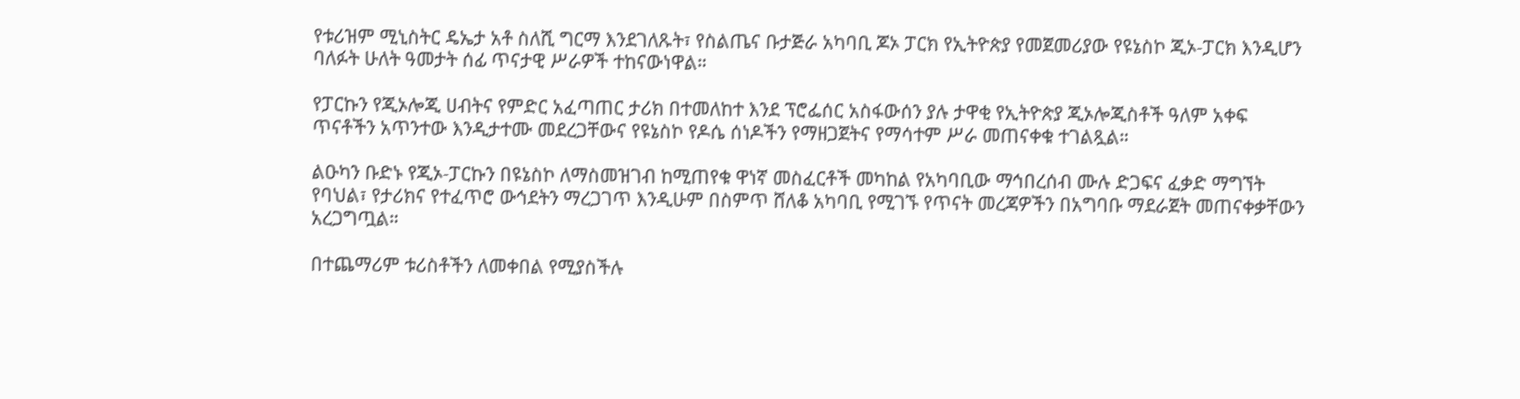የቱሪዝም ሚኒስትር ዴኤታ አቶ ስለሺ ግርማ እንደገለጹት፣ የስልጤና ቡታጅራ አካባቢ ጆኦ ፓርክ የኢትዮጵያ የመጀመሪያው የዩኔስኮ ጂኦ-ፓርክ እንዲሆን ባለፉት ሁለት ዓመታት ሰፊ ጥናታዊ ሥራዎች ተከናውነዋል።

የፓርኩን የጂኦሎጂ ሀብትና የምድር አፈጣጠር ታሪክ በተመለከተ እንደ ፕሮፌሰር አስፋውሰን ያሉ ታዋቂ የኢትዮጵያ ጂኦሎጂስቶች ዓለም አቀፍ ጥናቶችን አጥንተው እንዲታተሙ መደረጋቸውና የዩኔስኮ የዶሴ ሰነዶችን የማዘጋጀትና የማሳተም ሥራ መጠናቀቁ ተገልጿል።

ልዑካን ቡድኑ የጂኦ-ፓርኩን በዩኔስኮ ለማስመዝገብ ከሚጠየቁ ዋነኛ መስፈርቶች መካከል የአካባቢው ማኅበረሰብ ሙሉ ድጋፍና ፈቃድ ማግኘት የባህል፣ የታሪክና የተፈጥሮ ውኅደትን ማረጋገጥ እንዲሁም በስምጥ ሸለቆ አካባቢ የሚገኙ የጥናት መረጃዎችን በአግባቡ ማደራጀት መጠናቀቃቸውን አረጋግጧል።

በተጨማሪም ቱሪስቶችን ለመቀበል የሚያስችሉ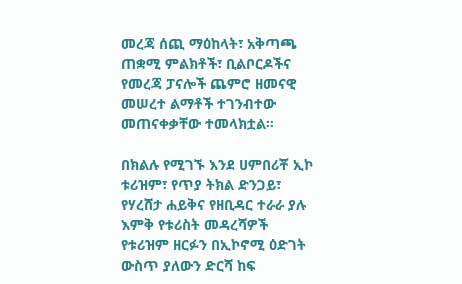መረጃ ሰጪ ማዕከላት፣ አቅጣጫ ጠቋሚ ምልክቶች፣ ቢልቦርዶችና የመረጃ ፓናሎች ጨምሮ ዘመናዊ መሠረተ ልማቶች ተገንብተው መጠናቀቃቸው ተመላክቷል።

በክልሉ የሚገኙ እንደ ሀምበሪቾ ኢኮ ቱሪዝም፣ የጥያ ትክል ድንጋይ፣ የሃረሸታ ሐይቅና የዘቢዳር ተራራ ያሉ እምቅ የቱሪስት መዳረሻዎች የቱሪዝም ዘርፉን በኢኮኖሚ ዕድገት ውስጥ ያለውን ድርሻ ከፍ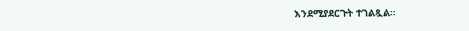እንደሚያደርጉት ተገልጿል።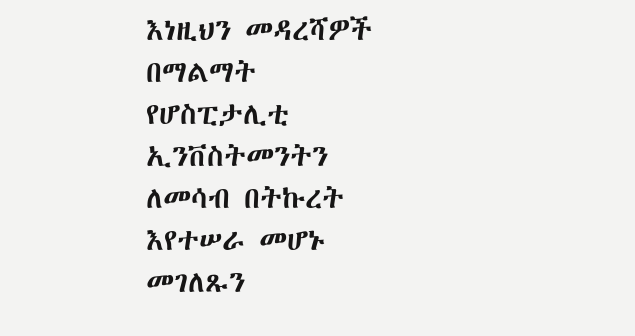እነዚህን መዳረሻዎች በማልማት የሆስፒታሊቲ ኢንቨስትመንትን ለመሳብ በትኩረት እየተሠራ መሆኑ መገለጹን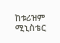ከቱሪዝም ሚኒስቴር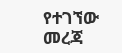የተገኘው መረጃ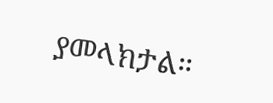ያመላክታል።